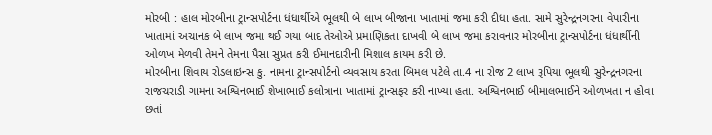મોરબી : હાલ મોરબીના ટ્રાન્સપોર્ટના ધંધાર્થીએ ભૂલથી બે લાખ બીજાના ખાતામાં જમા કરી દીધા હતા. સામે સુરેન્દ્રનગરના વેપારીના ખાતામાં અચાનક બે લાખ જમા થઈ ગયા બાદ તેઓએ પ્રમાણિકતા દાખવી બે લાખ જમા કરાવનાર મોરબીના ટ્રાન્સપોર્ટના ધંધાર્થીની ઓળખ મેળવી તેમને તેમના પૈસા સુપ્રત કરી ઈમાનદારીની મિશાલ કાયમ કરી છે.
મોરબીના શિવાય રોડલાઇન્સ કુ. નામના ટ્રાન્સપોર્ટનો વ્યવસાય કરતા બિમલ પટેલે તા.4 ના રોજ 2 લાખ રૂપિયા ભૂલથી સુરેન્દ્રનગરના રાજચરાડી ગામના અશ્વિનભાઈ શેખાભાઈ કલોત્રાના ખાતામાં ટ્રાન્સફર કરી નાખ્યા હતા. અશ્વિનભાઈ બીમાલભાઈને ઓળખતા ન હોવા છતાં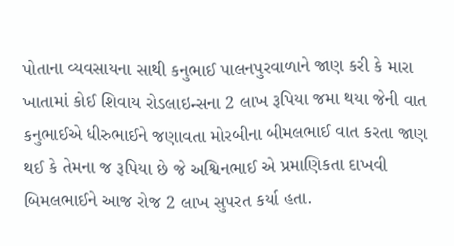પોતાના વ્યવસાયના સાથી કનુભાઈ પાલનપુરવાળાને જાણ કરી કે મારા ખાતામાં કોઈ શિવાય રોડલાઇન્સના 2 લાખ રૂપિયા જમા થયા જેની વાત કનુભાઈએ ધીરુભાઈને જણાવતા મોરબીના બીમલભાઈ વાત કરતા જાણ થઈ કે તેમના જ રૂપિયા છે જે અશ્વિનભાઈ એ પ્રમાણિકતા દાખવી બિમલભાઈને આજ રોજ 2 લાખ સુપરત કર્યા હતા.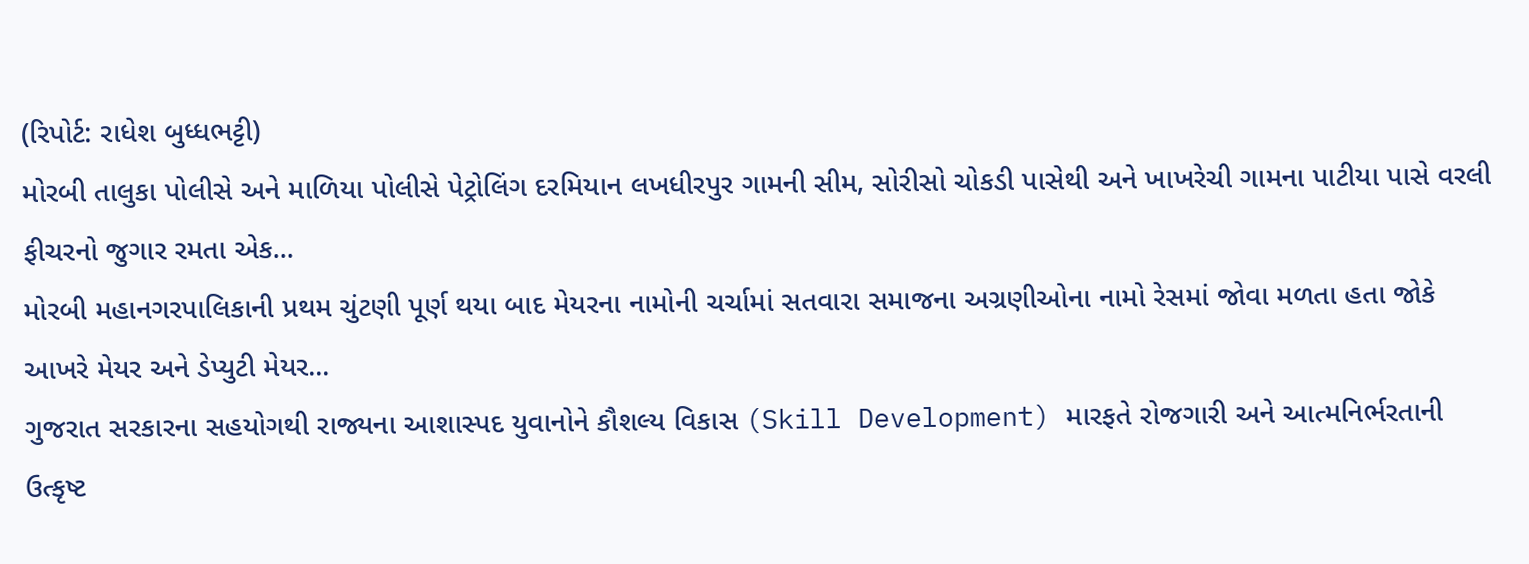(રિપોર્ટ: રાધેશ બુધ્ધભટ્ટી)
મોરબી તાલુકા પોલીસે અને માળિયા પોલીસે પેટ્રોલિંગ દરમિયાન લખધીરપુર ગામની સીમ, સોરીસો ચોકડી પાસેથી અને ખાખરેચી ગામના પાટીયા પાસે વરલી ફીચરનો જુગાર રમતા એક...
મોરબી મહાનગરપાલિકાની પ્રથમ ચુંટણી પૂર્ણ થયા બાદ મેયરના નામોની ચર્ચામાં સતવારા સમાજના અગ્રણીઓના નામો રેસમાં જોવા મળતા હતા જોકે આખરે મેયર અને ડેપ્યુટી મેયર...
ગુજરાત સરકારના સહયોગથી રાજ્યના આશાસ્પદ યુવાનોને કૌશલ્ય વિકાસ (Skill Development) મારફતે રોજગારી અને આત્મનિર્ભરતાની ઉત્કૃષ્ટ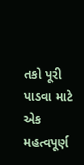તકો પૂરી પાડવા માટે એક મહત્વપૂર્ણ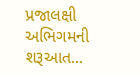પ્રજાલક્ષી અભિગમની શરૂઆત...